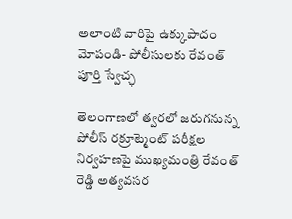అలాంటి వారిపై ఉక్కుపాదం మోపండి- పోలీసులకు రేవంత్ పూర్తి స్వేచ్ఛ

తెలంగాణలో త్వరలో జరుగనున్న పోలీస్ రక్రూట్మెంట్ పరీక్షల నిర్వహణపై ముఖ్యమంత్రి రేవంత్ రెడ్డి అత్యవసర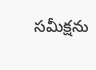సమీక్షను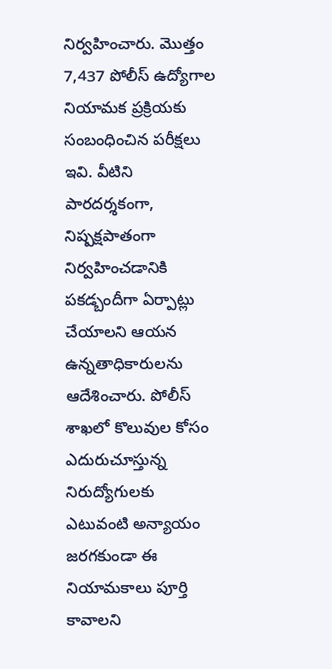నిర్వహించారు. మొత్తం 7,437 పోలీస్ ఉద్యోగాల నియామక ప్రక్రియకు సంబంధించిన పరీక్షలు ఇవి. వీటిని పారదర్శకంగా, నిష్పక్షపాతంగా నిర్వహించడానికి పకడ్బందీగా ఏర్పాట్లు చేయాలని ఆయన ఉన్నతాధికారులను ఆదేశించారు. పోలీస్ శాఖలో కొలువుల కోసం ఎదురుచూస్తున్న నిరుద్యోగులకు ఎటువంటి అన్యాయం జరగకుండా ఈ నియామకాలు పూర్తి కావాలని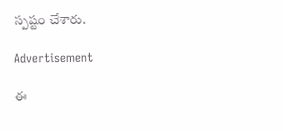స్పష్టం చేశారు.

Advertisement

ఈ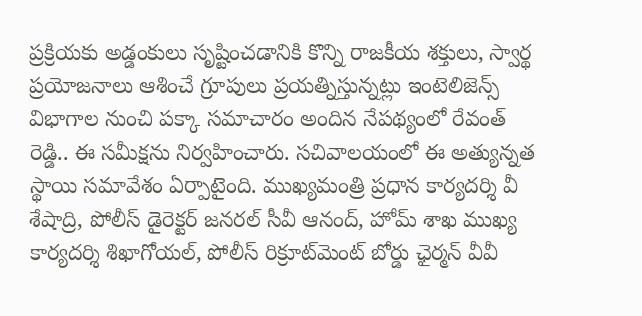ప్రక్రియకు అడ్డంకులు సృష్టించడానికి కొన్ని రాజకీయ శక్తులు, స్వార్థ ప్రయోజనాలు ఆశించే గ్రూపులు ప్రయత్నిస్తున్నట్లు ఇంటెలిజెన్స్ విభాగాల నుంచి పక్కా సమాచారం అందిన నేపథ్యంలో రేవంత్ రెడ్డి.. ఈ సమీక్షను నిర్వహించారు. సచివాలయంలో ఈ అత్యున్నత స్థాయి సమావేశం ఏర్పాటైంది. ముఖ్యమంత్రి ప్రధాన కార్యదర్శి వీ శేషాద్రి, పోలీస్ డైరెక్టర్ జనరల్ సీవీ ఆనంద్, హోమ్ శాఖ ముఖ్య కార్యదర్శి శిఖాగోయల్, పోలీస్ రిక్రూట్‌మెంట్ బోర్డు ఛైర్మన్ వీవీ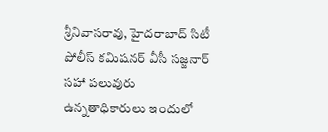శ్రీనివాసరావు, హైదరాబాద్ సిటీ పోలీస్ కమిషనర్ వీసీ సజ్జనార్‌ సహా పలువురు ఉన్నతాధికారులు ఇందులో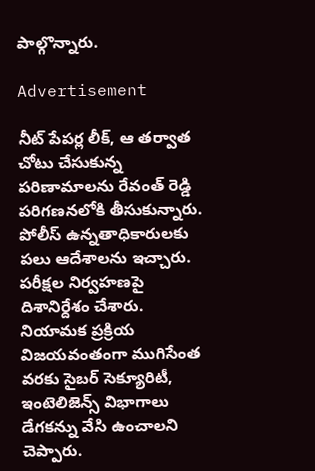పాల్గొన్నారు.

Advertisement

నీట్ పేపర్ల లీక్, ఆ తర్వాత చోటు చేసుకున్న పరిణామాలను రేవంత్ రెడ్డి పరిగణనలోకి తీసుకున్నారు. పోలీస్ ఉన్నతాధికారులకు పలు ఆదేశాలను ఇచ్చారు. పరీక్షల నిర్వహణపై దిశానిర్దేశం చేశారు. నియామక ప్రక్రియ విజయవంతంగా ముగిసేంత వరకు సైబర్ సెక్యూరిటీ, ఇంటెలిజెన్స్ విభాగాలు డేగకన్ను వేసి ఉంచాలని చెప్పారు.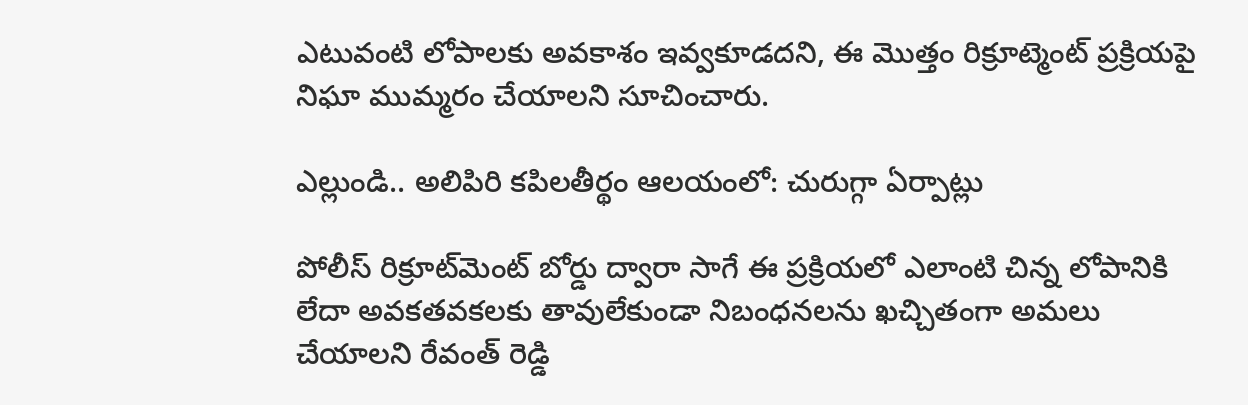ఎటువంటి లోపాలకు అవకాశం ఇవ్వకూడదని, ఈ మొత్తం రిక్రూట్మెంట్ ప్రక్రియపై నిఘా ముమ్మరం చేయాలని సూచించారు.

ఎల్లుండి.. అలిపిరి కపిలతీర్థం ఆలయంలో: చురుగ్గా ఏర్పాట్లు

పోలీస్ రిక్రూట్‌మెంట్ బోర్డు ద్వారా సాగే ఈ ప్రక్రియలో ఎలాంటి చిన్న లోపానికి లేదా అవకతవకలకు తావులేకుండా నిబంధనలను ఖచ్చితంగా అమలు చేయాలని రేవంత్ రెడ్డి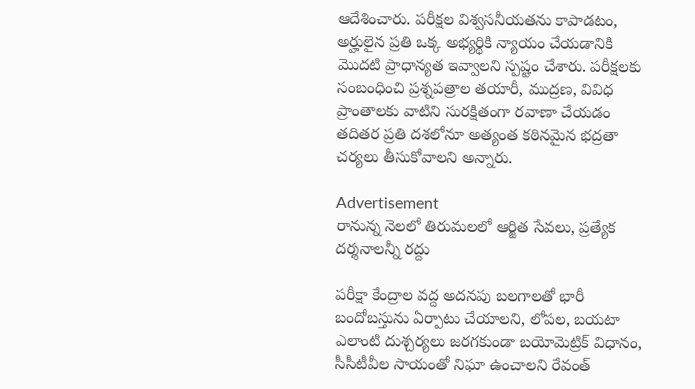ఆదేశించారు. పరీక్షల విశ్వసనీయతను కాపాడటం, అర్హులైన ప్రతి ఒక్క అభ్యర్థికి న్యాయం చేయడానికి మొదటి ప్రాధాన్యత ఇవ్వాలని స్పష్టం చేశారు. పరీక్షలకు సంబంధించి ప్రశ్నపత్రాల తయారీ, ముద్రణ, వివిధ ప్రాంతాలకు వాటిని సురక్షితంగా రవాణా చేయడం తదితర ప్రతి దశలోనూ అత్యంత కఠినమైన భద్రతా చర్యలు తీసుకోవాలని అన్నారు.

Advertisement
రానున్న నెలలో తిరుమలలో ఆర్జిత సేవలు, ప్రత్యేక దర్శనాలన్నీ రద్దు

పరీక్షా కేంద్రాల వద్ద అదనపు బలగాలతో భారీ బందోబస్తును ఏర్పాటు చేయాలని, లోపల, బయటా ఎలాంటి దుశ్చర్యలు జరగకుండా బయోమెట్రిక్ విధానం, సీసీటీవీల సాయంతో నిఘా ఉంచాలని రేవంత్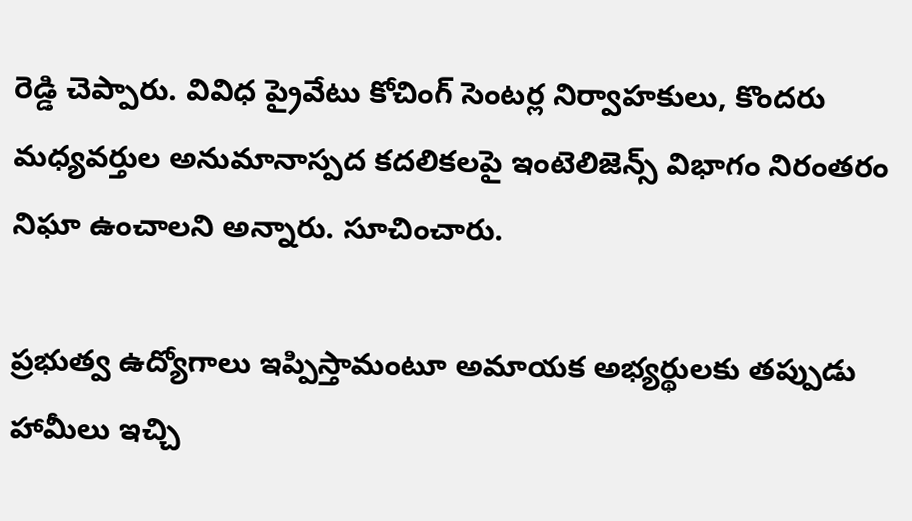రెడ్డి చెప్పారు. వివిధ ప్రైవేటు కోచింగ్ సెంటర్ల నిర్వాహకులు, కొందరు మధ్యవర్తుల అనుమానాస్పద కదలికలపై ఇంటెలిజెన్స్ విభాగం నిరంతరం నిఘా ఉంచాలని అన్నారు. సూచించారు.

ప్రభుత్వ ఉద్యోగాలు ఇప్పిస్తామంటూ అమాయక అభ్యర్థులకు తప్పుడు హామీలు ఇచ్చి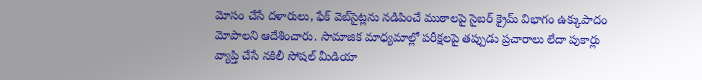మోసం చేసే దళారులు, ఫేక్ వెబ్‌సైట్లను నడిపించే ముఠాలపై సైబర్ క్రైమ్ విభాగం ఉక్కుపాదం మోపాలని ఆదేశించారు. సామాజిక మాధ్యమాల్లో పరీక్షలపై తప్పుడు ప్రచారాలు లేదా పుకార్లు వ్యాప్తి చేసే నకిలీ సోషల్ మీడియా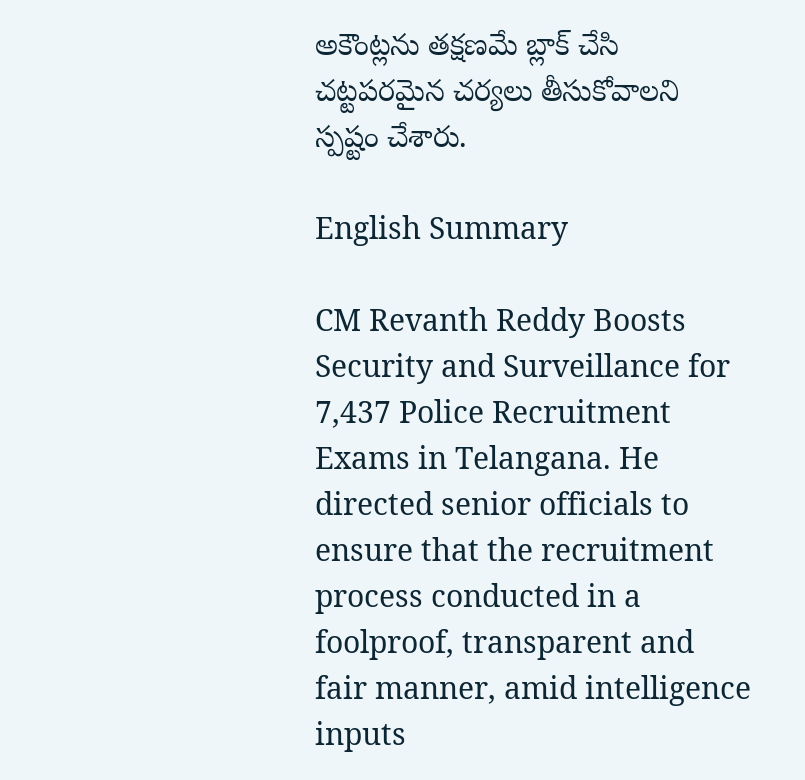అకౌంట్లను తక్షణమే బ్లాక్ చేసి చట్టపరమైన చర్యలు తీసుకోవాలని స్పష్టం చేశారు.

English Summary

CM Revanth Reddy Boosts Security and Surveillance for 7,437 Police Recruitment Exams in Telangana. He directed senior officials to ensure that the recruitment process conducted in a foolproof, transparent and fair manner, amid intelligence inputs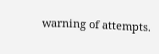warning of attempts.